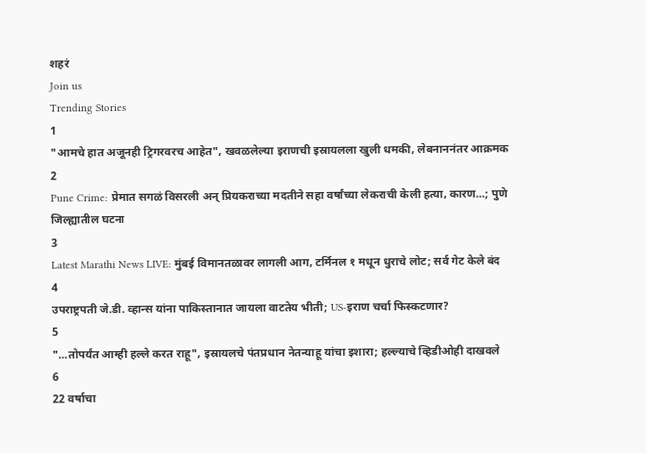शहरं
Join us
Trending Stories
1
"आमचे हात अजूनही ट्रिगरवरच आहेत", खवळलेल्या इराणची इस्रायलला खुली धमकी, लेबनाननंतर आक्रमक
2
Pune Crime: प्रेमात सगळं विसरली अन् प्रियकराच्या मदतीने सहा वर्षांच्या लेकराची केली हत्या, कारण...; पुणे जिल्ह्यातील घटना
3
Latest Marathi News LIVE: मुंबई विमानतळावर लागली आग, टर्मिनल १ मधून धुराचे लोट; सर्व गेट केले बंद
4
उपराष्ट्रपती जे.डी. व्हान्स यांना पाकिस्तानात जायला वाटतेय भीती; US-इराण चर्चा फिस्कटणार?
5
"...तोपर्यंत आम्ही हल्ले करत राहू", इस्रायलचे पंतप्रधान नेतन्याहू यांचा इशारा; हल्ल्याचे व्हिडीओही दाखवले
6
22 वर्षाचा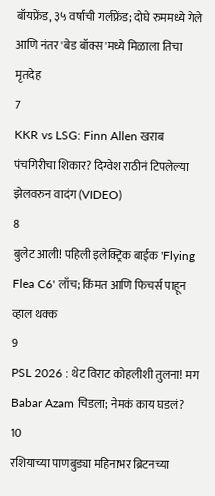बॉयफ्रेंड, ३५ वर्षाची गर्लफ्रेंड; दोघे रुममध्ये गेले आणि नंतर 'बेड बॉक्स'मध्ये मिळाला तिचा मृतदेह
7
KKR vs LSG: Finn Allen खराब पंचगिरीचा शिकार? दिग्वेश राठीनं टिपलेल्या झेलवरुन वादंग (VIDEO)
8
बुलेट आली! पहिली इलेक्ट्रिक बाईक 'Flying Flea C6' लाँच; किंमत आणि फिचर्स पाहून व्हाल थक्क
9
PSL 2026 : थेट विराट कोहलीशी तुलना! मग Babar Azam चिडला; नेमकं काय घडलं?
10
रशियाच्या पाणबुड्या महिनाभर ब्रिटनच्या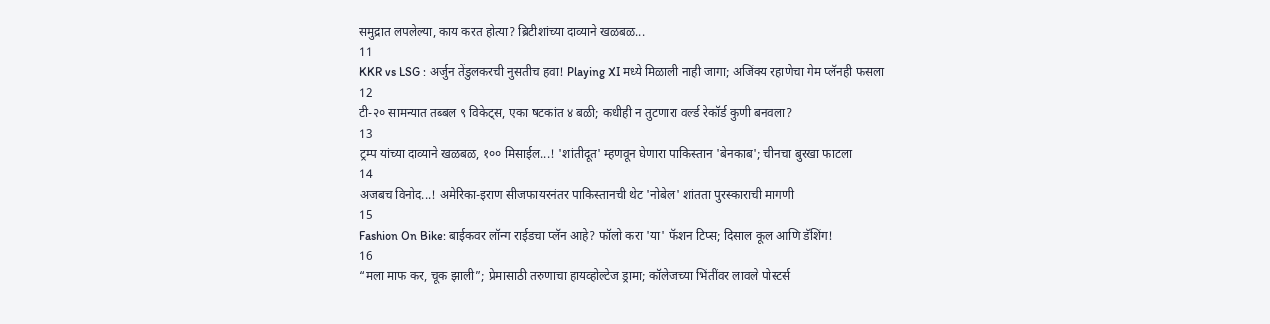समुद्रात लपलेल्या, काय करत होत्या? ब्रिटीशांच्या दाव्याने खळबळ...
11
KKR vs LSG : अर्जुन तेंडुलकरची नुसतीच हवा! Playing XI मध्ये मिळाली नाही जागा; अजिंक्य रहाणेचा गेम प्लॅनही फसला
12
टी-२० सामन्यात तब्बल ९ विकेट्स, एका षटकांत ४ बळी; कधीही न तुटणारा वर्ल्ड रेकॉर्ड कुणी बनवला?
13
ट्रम्प यांच्या दाव्याने खळबळ, १०० मिसाईल...! 'शांतीदूत' म्हणवून घेणारा पाकिस्तान 'बेनकाब'; चीनचा बुरखा फाटला
14
अजबच विनोद...! अमेरिका-इराण सीजफायरनंतर पाकिस्तानची थेट 'नोबेल' शांतता पुरस्काराची मागणी
15
Fashion On Bike: बाईकवर लॉन्ग राईडचा प्लॅन आहे? फॉलो करा 'या' फॅशन टिप्स; दिसाल कूल आणि डॅशिंग!
16
“मला माफ कर, चूक झाली”; प्रेमासाठी तरुणाचा हायव्होल्टेज ड्रामा; कॉलेजच्या भिंतींवर लावले पोस्टर्स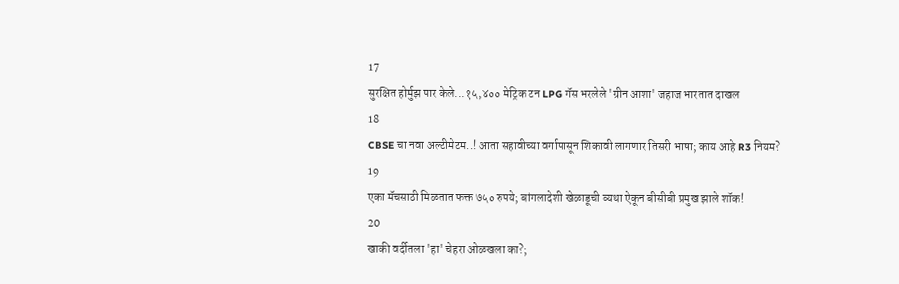17
सुरक्षित होर्मुझ पार केले...१५,४०० मेट्रिक टन LPG गॅस भरलेले 'ग्रीन आशा' जहाज भारतात दाखल
18
CBSE चा नवा अल्टीमेटम..! आता सहावीच्या वर्गापासून शिकावी लागणार तिसरी भाषा; काय आहे R3 नियम?
19
एका मॅचसाठी मिळतात फक्त ७५० रुपये; बांगलादेशी खेळाडूची व्यथा ऐकून बीसीबी प्रमुख झाले शॉक!
20
खाकी वर्दीतला 'हा' चेहरा ओळखला का?;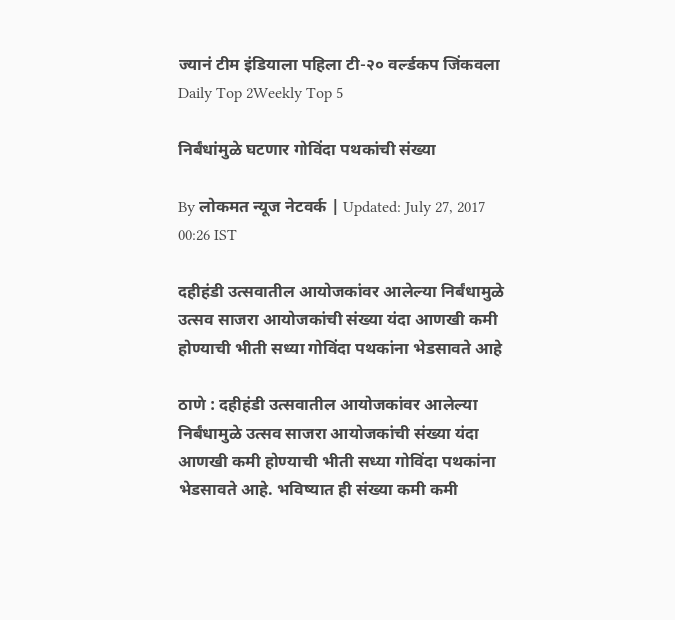ज्यानं टीम इंडियाला पहिला टी-२० वर्ल्डकप जिंकवला
Daily Top 2Weekly Top 5

निर्बंधांमुळे घटणार गोविंदा पथकांची संख्या

By लोकमत न्यूज नेटवर्क | Updated: July 27, 2017 00:26 IST

दहीहंडी उत्सवातील आयोजकांवर आलेल्या निर्बंधामुळे उत्सव साजरा आयोजकांची संख्या यंदा आणखी कमी होण्याची भीती सध्या गोविंदा पथकांना भेडसावते आहे

ठाणे : दहीहंडी उत्सवातील आयोजकांवर आलेल्या निर्बंधामुळे उत्सव साजरा आयोजकांची संख्या यंदा आणखी कमी होण्याची भीती सध्या गोविंदा पथकांना भेडसावते आहे. भविष्यात ही संख्या कमी कमी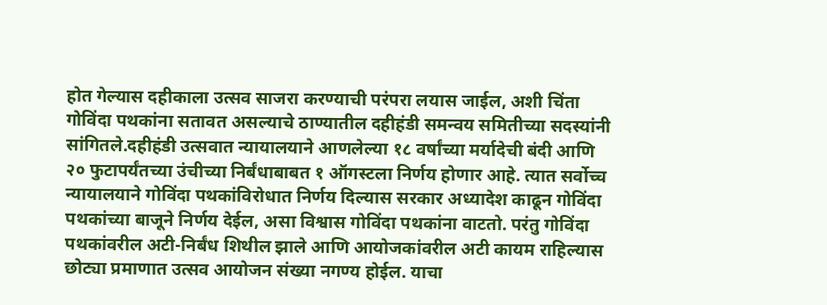होत गेल्यास दहीकाला उत्सव साजरा करण्याची परंपरा लयास जाईल, अशी चिंता गोविंदा पथकांना सतावत असल्याचे ठाण्यातील दहीहंडी समन्वय समितीच्या सदस्यांनी सांगितले.दहीहंडी उत्सवात न्यायालयाने आणलेल्या १८ वर्षांच्या मर्यादेची बंदी आणि २० फुटापर्यंतच्या उंचीच्या निर्बंधाबाबत १ ऑगस्टला निर्णय होणार आहे. त्यात सर्वोच्च न्यायालयाने गोविंदा पथकांविरोधात निर्णय दिल्यास सरकार अध्यादेश काढून गोविंदा पथकांच्या बाजूने निर्णय देईल, असा विश्वास गोविंदा पथकांना वाटतो. परंतु गोविंदा पथकांवरील अटी-निर्बंध शिथील झाले आणि आयोजकांवरील अटी कायम राहिल्यास छोट्या प्रमाणात उत्सव आयोजन संख्या नगण्य होईल. याचा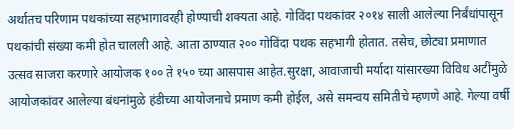अर्थातच परिणाम पथकांच्या सहभागावरही होण्याची शक्यता आहे. गोविंदा पथकांवर २०१४ साली आलेल्या निर्बंधांपासून पथकांची संख्या कमी होत चालली आहे. आता ठाण्यात २०० गोविंदा पथक सहभागी होतात. तसेच, छोट्या प्रमाणात उत्सव साजरा करणारे आयोजक १०० ते १५० च्या आसपास आहेत.सुरक्षा, आवाजाची मर्यादा यांसारख्या विविध अटींमुळे आयोजकांवर आलेल्या बंधनांमुळे हंडीच्या आयोजनाचे प्रमाण कमी होईल, असे समन्वय समितीचे म्हणणे आहे. गेल्या वर्षी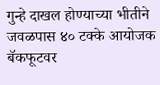गुन्हे दाखल होण्याच्या भीतीने जवळपास ४० टक्के आयोजक बॅकफूटवर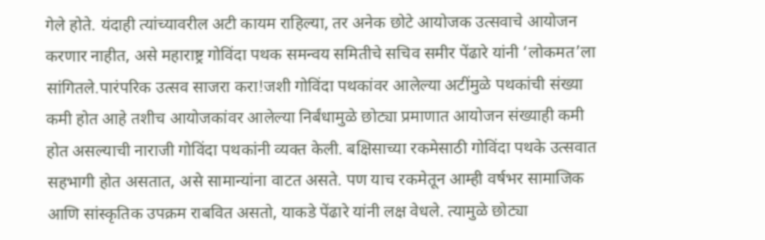गेले होते. यंदाही त्यांच्यावरील अटी कायम राहिल्या, तर अनेक छोटे आयोजक उत्सवाचे आयोजन करणार नाहीत, असे महाराष्ट्र गोविंदा पथक समन्वय समितीचे सचिव समीर पेंढारे यांनी ‘लोकमत’ला सांगितले.पारंपरिक उत्सव साजरा करा!जशी गोविंदा पथकांवर आलेल्या अटींमुळे पथकांची संख्या कमी होत आहे तशीच आयोजकांवर आलेल्या निर्बंधामुळे छोट्या प्रमाणात आयोजन संख्याही कमी होत असल्याची नाराजी गोविंदा पथकांनी व्यक्त केली. बक्षिसाच्या रकमेसाठी गोविंदा पथके उत्सवात सहभागी होत असतात, असे सामान्यांना वाटत असते. पण याच रकमेतून आम्ही वर्षभर सामाजिक आणि सांस्कृतिक उपक्रम राबवित असतो, याकडे पेंढारे यांनी लक्ष वेधले. त्यामुळे छोट्या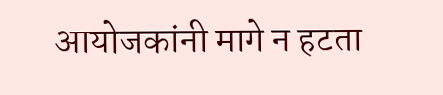आयोजकांनी मागे न हटता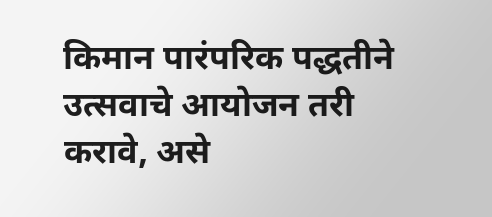किमान पारंपरिक पद्धतीने उत्सवाचे आयोजन तरी करावे, असे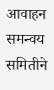आवाहन समन्वय समितीने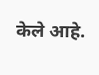केले आहे.